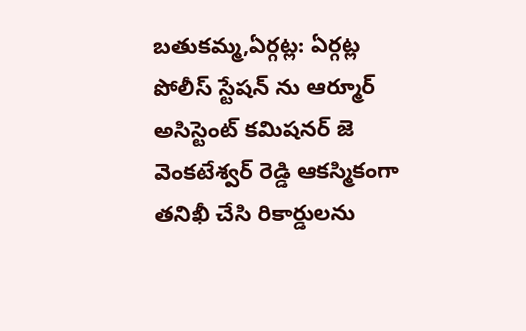బతుకమ్మ,ఏర్గట్ల: ఏర్గట్ల పోలీస్ స్టేషన్ ను ఆర్మూర్ అసిస్టెంట్ కమిషనర్ జె వెంకటేశ్వర్ రెడ్డి ఆకస్మికంగా తనిఖీ చేసి రికార్డులను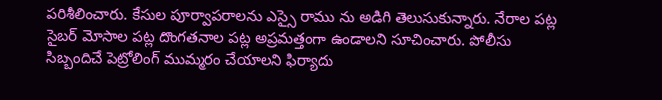పరిశీలించారు. కేసుల పూర్వాపరాలను ఎస్సై రాము ను అడిగి తెలుసుకున్నారు. నేరాల పట్ల సైబర్ మోసాల పట్ల దొంగతనాల పట్ల అప్రమత్తంగా ఉండాలని సూచించారు. పోలీసు సిబ్బందిచే పెట్రోలింగ్ ముమ్మరం చేయాలని ఫిర్యాదు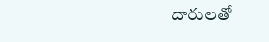దారులతో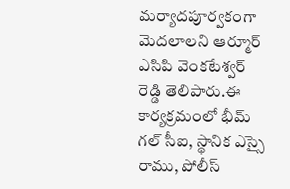మర్యాదపూర్వకంగా మెదలాలని ఆర్మూర్ ఎసిపి వెంకటేశ్వర్ రెడ్డి తెలిపారు.ఈ కార్యక్రమంలో భీమ్ గల్ సీఐ, స్థానిక ఎస్సై రాము, పోలీస్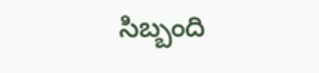సిబ్బంది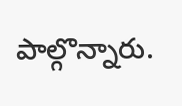పాల్గొన్నారు.